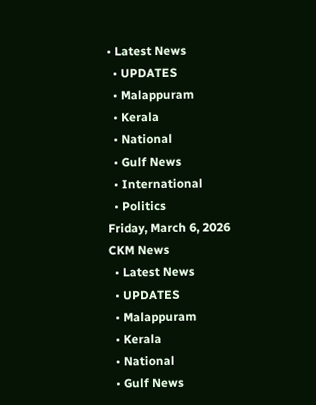• Latest News
  • UPDATES
  • Malappuram
  • Kerala
  • National
  • Gulf News
  • International
  • Politics
Friday, March 6, 2026
CKM News
  • Latest News
  • UPDATES
  • Malappuram
  • Kerala
  • National
  • Gulf News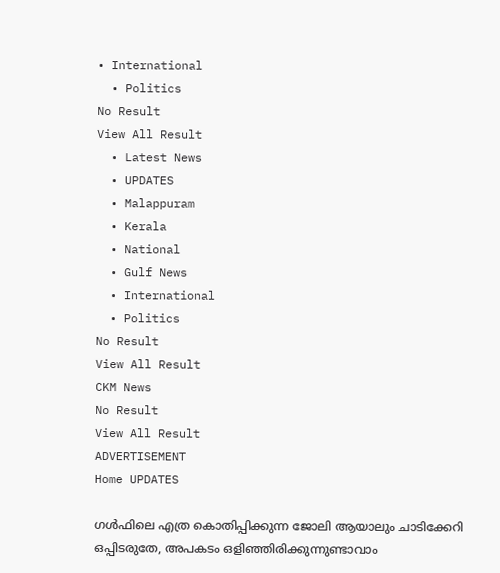• International
  • Politics
No Result
View All Result
  • Latest News
  • UPDATES
  • Malappuram
  • Kerala
  • National
  • Gulf News
  • International
  • Politics
No Result
View All Result
CKM News
No Result
View All Result
ADVERTISEMENT
Home UPDATES

ഗൾഫിലെ എത്ര കൊതിപ്പിക്കുന്ന ജോലി ആയാലും ചാടിക്കേറി ഒപ്പിടരുതേ, അപകടം ഒളിഞ്ഞിരിക്കുന്നുണ്ടാവാം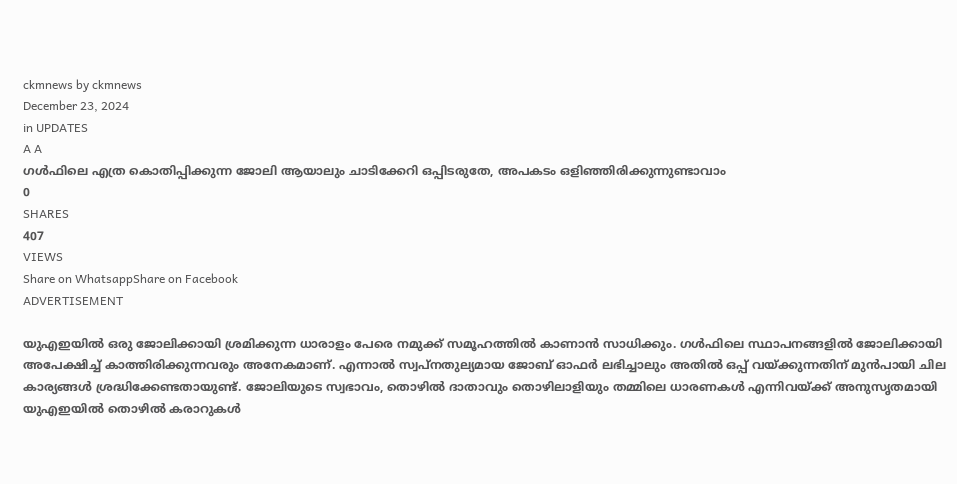ckmnews by ckmnews
December 23, 2024
in UPDATES
A A
ഗൾഫിലെ എത്ര കൊതിപ്പിക്കുന്ന ജോലി ആയാലും ചാടിക്കേറി ഒപ്പിടരുതേ, അപകടം ഒളിഞ്ഞിരിക്കുന്നുണ്ടാവാം
0
SHARES
407
VIEWS
Share on WhatsappShare on Facebook
ADVERTISEMENT

യുഎഇയിൽ ഒരു ജോലിക്കായി ശ്രമിക്കുന്ന ധാരാളം പേരെ നമുക്ക് സമൂഹത്തിൽ കാണാൻ സാധിക്കും. ഗൾഫിലെ സ്ഥാപനങ്ങളിൽ ജോലിക്കായി അപേക്ഷിച്ച് കാത്തിരിക്കുന്നവരും അനേകമാണ്. എന്നാൽ സ്വപ്‌നതുല്യമായ ജോബ് ഓഫർ ലഭിച്ചാലും അതിൽ ഒപ്പ് വയ്ക്കുന്നതിന് മുൻപായി ചില കാര്യങ്ങൾ ശ്രദ്ധിക്കേണ്ടതായുണ്ട്. ജോലിയുടെ സ്വഭാവം, തൊഴിൽ ദാതാവും തൊഴിലാളിയും തമ്മിലെ ധാരണകൾ എന്നിവയ്ക്ക് അനുസൃതമായി യുഎഇയിൽ തൊഴിൽ കരാറുകൾ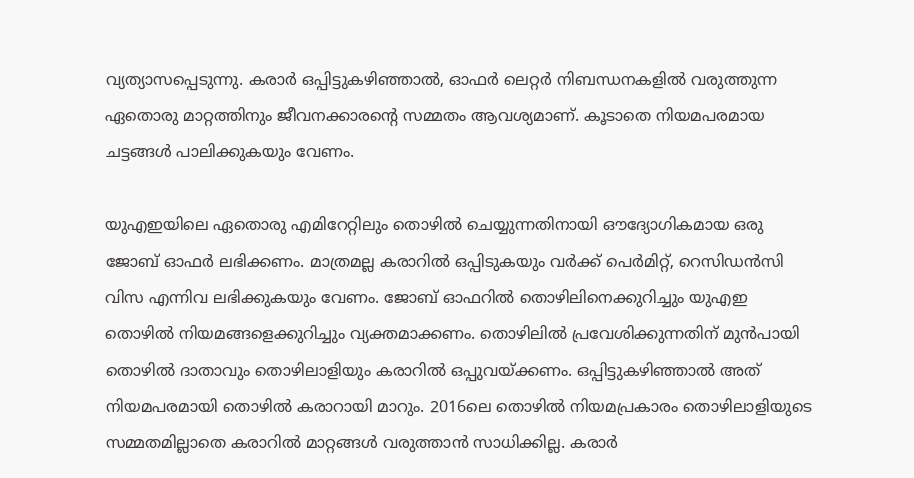വ്യത്യാസപ്പെടുന്നു. കരാർ ഒപ്പിട്ടുകഴിഞ്ഞാൽ, ഓഫർ ലെറ്റർ നിബന്ധനകളിൽ വരുത്തുന്ന ഏതൊരു മാറ്റത്തിനും ജീവനക്കാരന്റെ സമ്മതം ആവശ്യമാണ്. കൂടാതെ നിയമപരമായ ചട്ടങ്ങൾ പാലിക്കുകയും വേണം.

യുഎഇയിലെ ഏതൊരു എമിറേറ്റിലും തൊഴിൽ ചെയ്യുന്നതിനായി ഔദ്യോഗികമായ ഒരു ജോബ് ഓ‌ഫർ ലഭിക്കണം. മാത്രമല്ല കരാറിൽ ഒപ്പിടുകയും വർക്ക് പെർമിറ്റ്, റെസിഡൻസി വിസ എന്നിവ ലഭിക്കുകയും വേണം. ജോബ് ഓഫറിൽ തൊഴിലിനെക്കുറിച്ചും യുഎഇ തൊഴിൽ നിയമങ്ങളെക്കുറിച്ചും വ്യക്തമാക്കണം. തൊഴിലിൽ പ്രവേശിക്കുന്നതിന് മുൻപായി തൊഴിൽ ദാതാവും തൊഴിലാളിയും കരാറിൽ ഒപ്പുവയ്ക്കണം. ഒപ്പിട്ടുകഴിഞ്ഞാൽ അത് നിയമപരമായി തൊഴിൽ കരാറായി മാറും. 2016ലെ തൊഴിൽ നിയമപ്രകാരം തൊഴിലാളിയുടെ സമ്മതമില്ലാതെ കരാറിൽ മാറ്റങ്ങൾ വരുത്താൻ സാധിക്കില്ല. കരാർ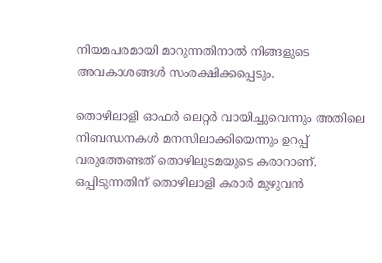നിയമപരമായി മാറുന്നതിനാൽ നിങ്ങളുടെ അവകാശങ്ങൾ സംരക്ഷിക്കപ്പെടും.

തൊഴിലാളി ഓഫർ ലെറ്റർ വായിച്ചുവെന്നും അതിലെ നിബന്ധനകൾ മനസിലാക്കിയെന്നും ഉറപ്പ് വരുത്തേണ്ടത് തൊഴിലുടമയുടെ കരാറാണ്. ഒപ്പിടുന്നതിന് തൊഴിലാളി കരാർ മുഴുവൻ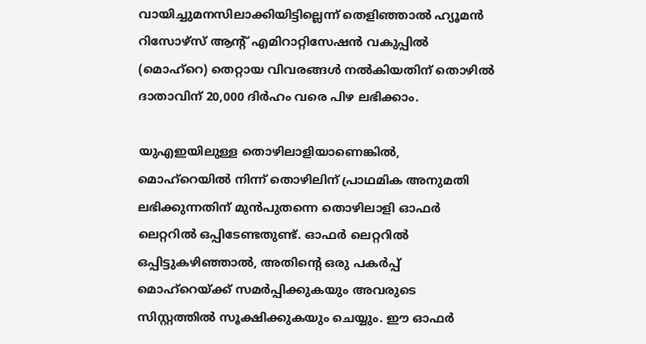വായിച്ചുമനസിലാക്കിയിട്ടില്ലെന്ന് തെളിഞ്ഞാൽ ഹ്യൂമൻ റിസോഴ്‌സ് ആന്റ് എമിറാറ്റിസേഷൻ വകുപ്പിൽ (മൊഹ്‌റെ) തെറ്റായ വിവരങ്ങൾ നൽകിയതിന് തൊഴിൽ ദാതാവിന് 20,000 ദിർഹം വരെ പിഴ ലഭിക്കാം.

യുഎഇയിലുള്ള തൊഴിലാളിയാണെങ്കിൽ, മൊഹ്‌റെയിൽ നിന്ന് തൊഴിലിന് പ്രാഥമിക അനുമതി ലഭിക്കുന്നതിന് മുൻപുതന്നെ തൊഴിലാളി ഓഫർ ലെറ്ററിൽ ഒപ്പിടേണ്ടതുണ്ട്. ഓഫർ ലെറ്ററിൽ ഒപ്പിട്ടുകഴിഞ്ഞാൽ, അതിന്റെ ഒരു പകർപ്പ് മൊഹ്‌റെയ്ക്ക് സമർപ്പിക്കുകയും അവരുടെ സിസ്റ്റത്തിൽ സൂക്ഷിക്കുകയും ചെയ്യും. ഈ ഓഫർ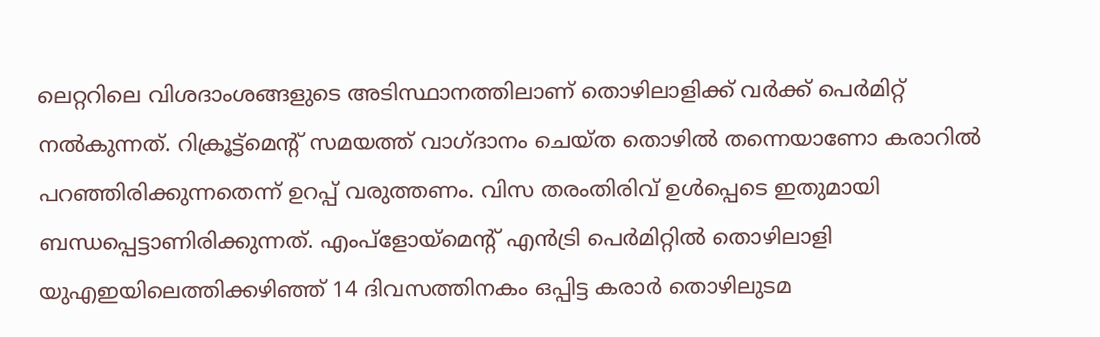ലെറ്ററിലെ വിശദാംശങ്ങളുടെ അടിസ്ഥാനത്തിലാണ് തൊഴിലാളിക്ക് വർക്ക് പെർമിറ്റ് നൽകുന്നത്. റിക്രൂട്ട്‌മെന്റ് സമയത്ത് വാഗ്ദാനം ചെയ്ത തൊഴിൽ തന്നെയാണോ കരാറിൽ പറഞ്ഞിരിക്കുന്നതെന്ന് ഉറപ്പ് വരുത്തണം. വിസ തരംതിരിവ് ഉൾപ്പെടെ ഇതുമായി ബന്ധപ്പെട്ടാണിരിക്കുന്നത്. എംപ്ളോയ്‌മെന്റ് എൻട്രി പെർമിറ്റിൽ തൊഴിലാളി യുഎഇയിലെത്തിക്കഴിഞ്ഞ് 14 ദിവസത്തിനകം ഒപ്പിട്ട കരാർ തൊഴിലുടമ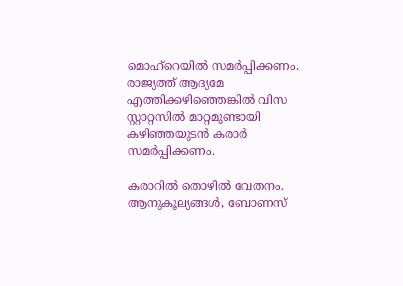മൊഹ്‌റെയിൽ സമർപ്പിക്കണം. രാജ്യത്ത് ആദ്യമേ എത്തിക്കഴിഞ്ഞെങ്കിൽ വിസ സ്റ്റാറ്റസിൽ മാറ്റമുണ്ടായി കഴിഞ്ഞയുടൻ കരാർ സമർപ്പിക്കണം.

കരാറിൽ തൊഴിൽ വേതനം. ആനുകൂല്യങ്ങൾ, ബോണസ്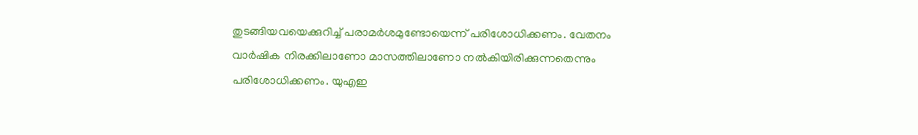തുടങ്ങിയവയെക്കുറിച്ച് പരാമർശമുണ്ടോയെന്ന് പരിശോധിക്കണം. വേതനം വാർഷിക നിരക്കിലാണോ മാസത്തിലാണോ നൽകിയിരിക്കുന്നതെന്നും പരിശോധിക്കണം. യുഎഇ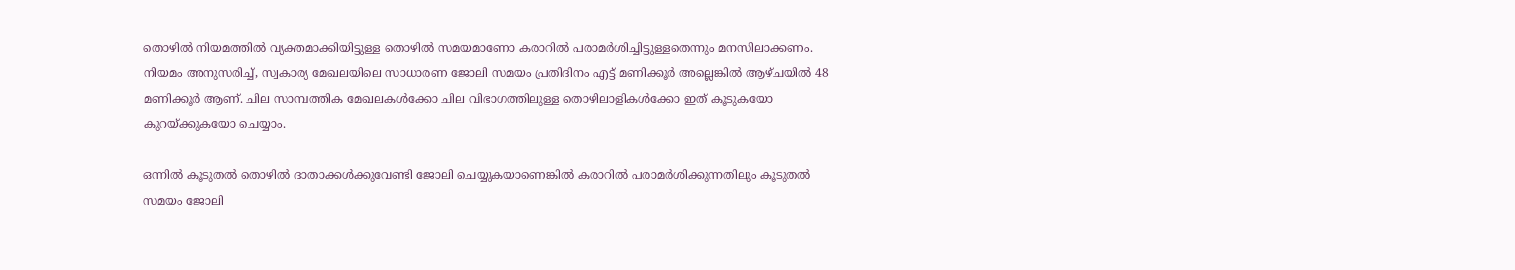തൊഴിൽ നിയമത്തിൽ വ്യക്തമാക്കിയിട്ടുള്ള തൊഴിൽ സമയമാണോ കരാറിൽ പരാമർശിച്ചിട്ടുള്ളതെന്നും മനസിലാക്കണം. നിയമം അനുസരിച്ച്, സ്വകാര്യ മേഖലയിലെ സാധാരണ ജോലി സമയം പ്രതിദിനം എട്ട് മണിക്കൂർ അല്ലെങ്കിൽ ആഴ്ചയിൽ 48 മണിക്കൂർ ആണ്. ചില സാമ്പത്തിക മേഖലകൾക്കോ ചില വിഭാഗത്തിലുള്ള തൊഴിലാളികൾക്കോ ഇത് കൂടുകയോ കുറയ്ക്കുകയോ ചെയ്യാം.

ഒന്നിൽ കൂടുതൽ തൊഴിൽ ദാതാക്കൾക്കുവേണ്ടി ജോലി ചെയ്യുകയാണെങ്കിൽ കരാറിൽ പരാമർശിക്കുന്നതിലും കൂടുതൽ സമയം ജോലി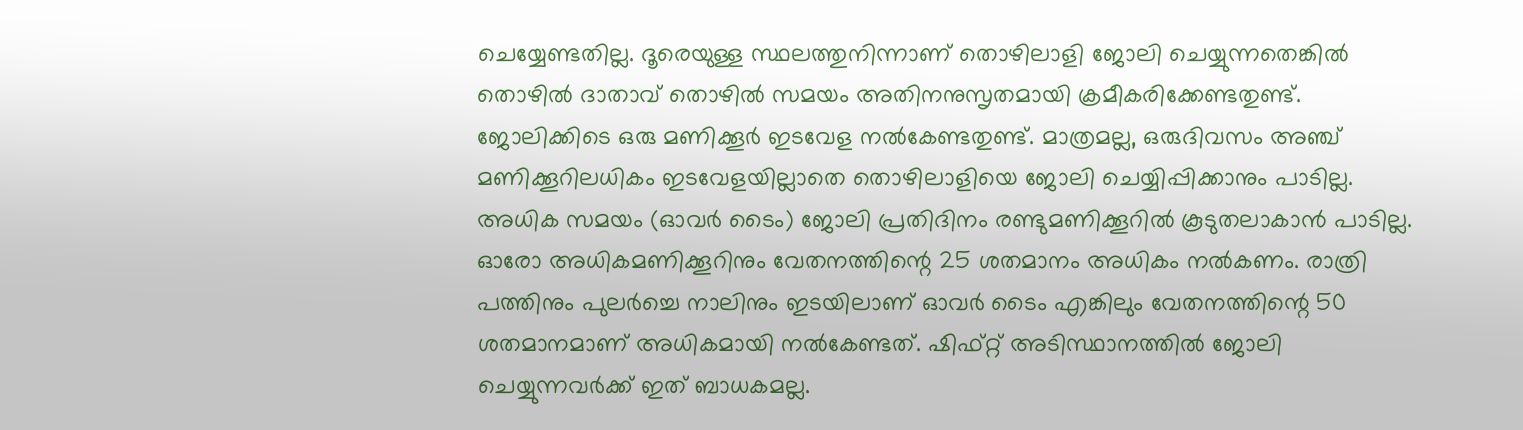ചെയ്യേണ്ടതില്ല. ദൂരെയുള്ള സ്ഥലത്തുനിന്നാണ് തൊഴിലാളി ജോലി ചെയ്യുന്നതെങ്കിൽ തൊഴിൽ ദാതാവ് തൊഴിൽ സമയം അതിനനുസൃതമായി ക്രമീകരിക്കേണ്ടതുണ്ട്. ജോലിക്കിടെ ഒരു മണിക്കൂർ ഇടവേള നൽകേണ്ടതുണ്ട്. മാത്രമല്ല, ഒരുദിവസം അഞ്ച് മണിക്കൂറിലധികം ഇടവേളയില്ലാതെ തൊഴിലാളിയെ ജോലി ചെയ്യിപ്പിക്കാനും പാടില്ല. അധിക സമയം (ഓവർ ടൈം) ജോലി പ്രതിദിനം രണ്ടുമണിക്കൂറിൽ കൂടുതലാകാൻ പാടില്ല. ഓരോ അധികമണിക്കൂറിനും വേതനത്തിന്റെ 25 ശതമാനം അധികം നൽകണം. രാത്രി പത്തിനും പുലർച്ചെ നാലിനും ഇടയിലാണ് ഓവർ ടൈം എങ്കിലും വേതനത്തിന്റെ 50 ശതമാനമാണ് അധികമായി നൽകേണ്ടത്. ഷിഫ്റ്റ് അടിസ്ഥാനത്തിൽ ജോലി ചെയ്യുന്നവർക്ക് ഇത് ബാധകമല്ല.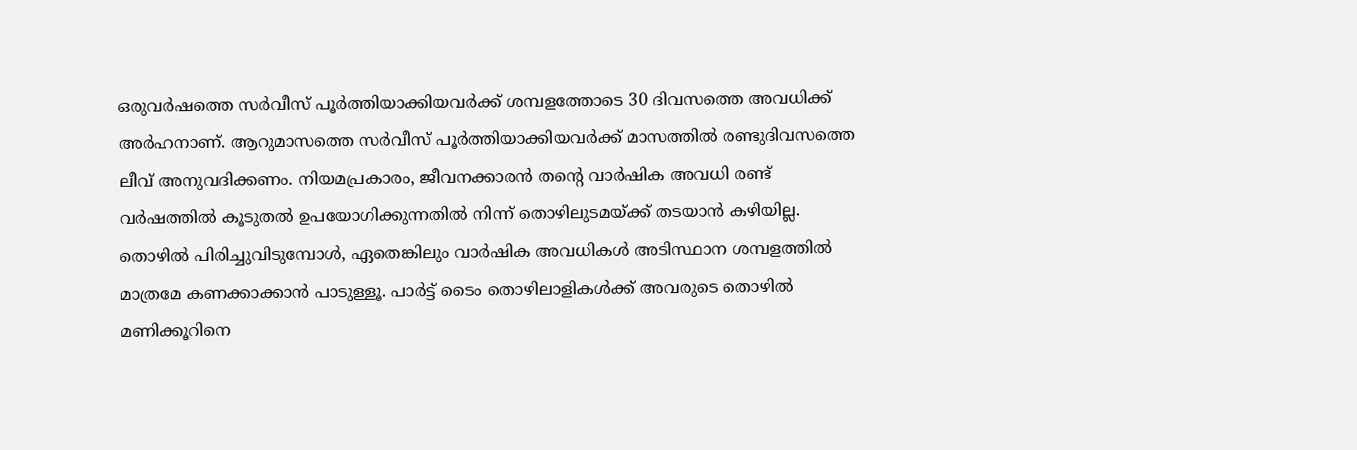ഒരുവർഷത്തെ സർവീസ് പൂർത്തിയാക്കിയവർക്ക് ശമ്പളത്തോടെ 30 ദിവസത്തെ അവധിക്ക് അർഹനാണ്. ആറുമാസത്തെ സർവീസ് പൂർത്തിയാക്കിയവർക്ക് മാസത്തിൽ രണ്ടുദിവസത്തെ ലീവ് അനുവദിക്കണം. നിയമപ്രകാരം, ജീവനക്കാരൻ തന്റെ വാർഷിക അവധി രണ്ട് വർഷത്തിൽ കൂടുതൽ ഉപയോഗിക്കുന്നതിൽ നിന്ന് തൊഴിലുടമയ്ക്ക് തടയാൻ കഴിയില്ല. തൊഴിൽ പിരിച്ചുവിടുമ്പോൾ, ഏതെങ്കിലും വാർഷിക അവധികൾ അടിസ്ഥാന ശമ്പളത്തിൽ മാത്രമേ കണക്കാക്കാൻ പാടുള്ളൂ. പാർട്ട് ടൈം തൊഴിലാളികൾക്ക് അവരുടെ തൊഴിൽ മണിക്കൂറിനെ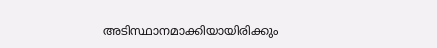അടിസ്ഥാനമാക്കിയായിരിക്കും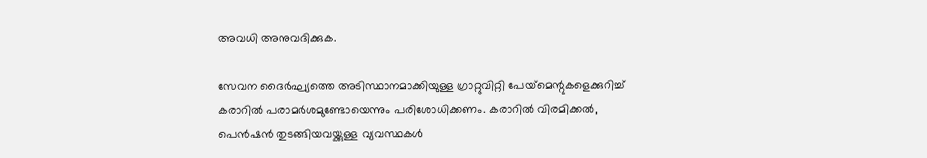അവധി അനുവദിക്കുക.

സേവന ദൈർഘ്യത്തെ അടിസ്ഥാനമാക്കിയുള്ള ഗ്രാറ്റുവിറ്റി പേയ്‌മെന്റുകളെക്കുറിച്ച് കരാറിൽ പരാമർശമുണ്ടോയെന്നും പരിശോധിക്കണം. കരാറിൽ വിരമിക്കൽ, പെൻഷൻ തുടങ്ങിയവയ്ക്കുള്ള വ്യവസ്ഥകൾ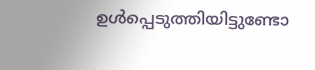ഉൾപ്പെടുത്തിയിട്ടുണ്ടോ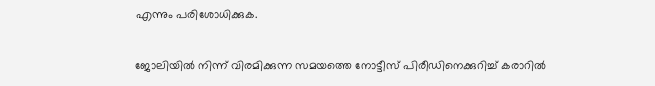എന്നും പരിശോധിക്കുക.

ജോലിയിൽ നിന്ന് വിരമിക്കുന്ന സമയത്തെ നോട്ടീസ് പിരീഡിനെക്കുറിച്ച് കരാറിൽ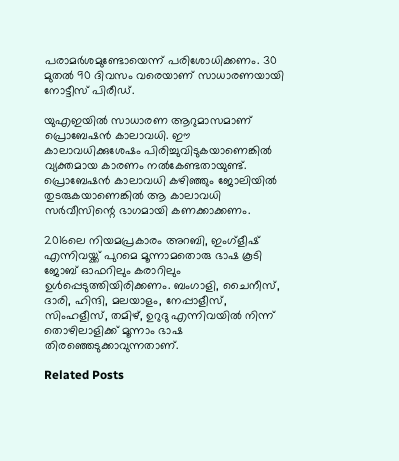പരാമർശമുണ്ടോയെന്ന് പരിശോധിക്കണം. 30 മുതൽ 90 ദിവസം വരെയാണ് സാധാരണയായി നോട്ടീസ് പിരീഡ്.

യുഎഇയിൽ സാധാരണ ആറുമാസമാണ് പ്രൊബേഷൻ കാലാവധി. ഈ കാലാവധിക്കുശേഷം പിരിച്ചുവിടുകയാണെങ്കിൽ വ്യക്തമായ കാരണം നൽകേണ്ടതായുണ്ട്. പ്രൊബേഷൻ കാലാവധി കഴിഞ്ഞും ജോലിയിൽ തുടരുകയാണെങ്കിൽ ആ കാലാവധി സർവീസിന്റെ ഭാഗമായി കണക്കാക്കണം.

2016ലെ നിയമപ്രകാരം അറബി, ഇംഗ്ളീഷ് എന്നിവയ്ക്ക് പുറമെ മൂന്നാമതൊരു ഭാഷ കൂടി ജോബ് ഓഫറിലും കരാറിലും ഉൾപ്പെടുത്തിയിരിക്കണം. ബംഗാളി, ചൈനീസ്, ദാരി, ഹിന്ദി, മലയാളം, നേപ്പാളീസ്, സിംഹളീസ്, തമിഴ്, ഉറുദു എന്നിവയിൽ നിന്ന് തൊഴിലാളിക്ക് മൂന്നാം ഭാഷ തിരഞ്ഞെടുക്കാവുന്നതാണ്.

Related Posts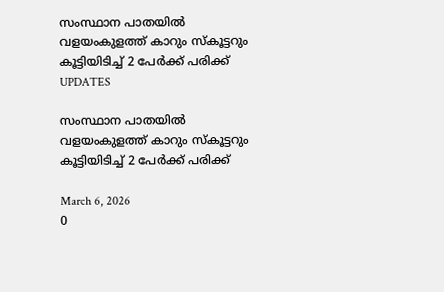സംസ്ഥാന പാതയില്‍ വളയംകുളത്ത് കാറും സ്കൂട്ടറും കൂട്ടിയിടിച്ച് 2 പേര്‍ക്ക് പരിക്ക്
UPDATES

സംസ്ഥാന പാതയില്‍ വളയംകുളത്ത് കാറും സ്കൂട്ടറും കൂട്ടിയിടിച്ച് 2 പേര്‍ക്ക് പരിക്ക്

March 6, 2026
0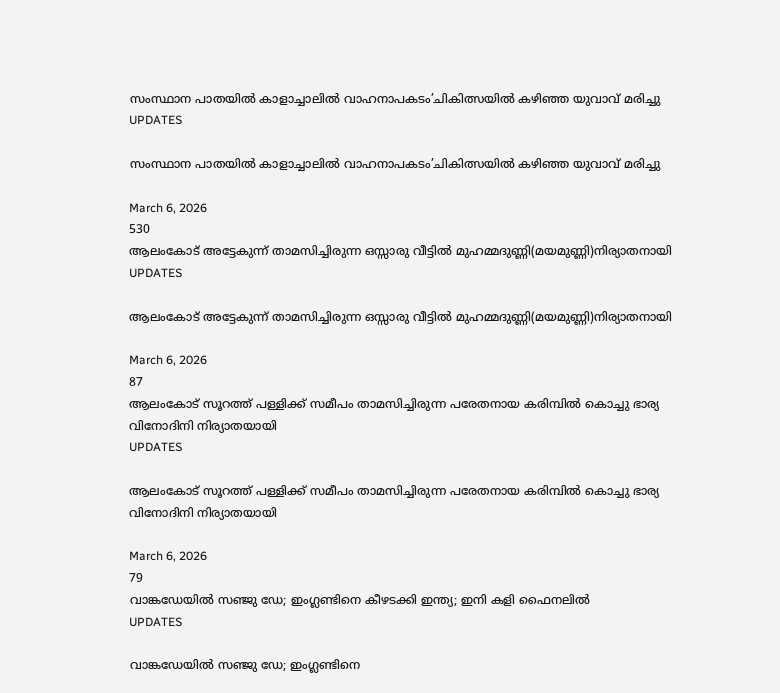സംസ്ഥാന പാതയില്‍ കാളാച്ചാലില്‍ വാഹനാപകടം’ചികിത്സയില്‍ കഴിഞ്ഞ യുവാവ് മരിച്ചു
UPDATES

സംസ്ഥാന പാതയില്‍ കാളാച്ചാലില്‍ വാഹനാപകടം’ചികിത്സയില്‍ കഴിഞ്ഞ യുവാവ് മരിച്ചു

March 6, 2026
530
ആലംകോട് അട്ടേകുന്ന് താമസിച്ചിരുന്ന ഒസ്സാരു വീട്ടിൽ മുഹമ്മദുണ്ണി(മയമുണ്ണി)നിര്യാതനായി
UPDATES

ആലംകോട് അട്ടേകുന്ന് താമസിച്ചിരുന്ന ഒസ്സാരു വീട്ടിൽ മുഹമ്മദുണ്ണി(മയമുണ്ണി)നിര്യാതനായി

March 6, 2026
87
ആലംകോട് സൂറത്ത് പള്ളിക്ക് സമീപം താമസിച്ചിരുന്ന പരേതനായ കരിമ്പിൽ കൊച്ചു ഭാര്യ വിനോദിനി നിര്യാതയായി
UPDATES

ആലംകോട് സൂറത്ത് പള്ളിക്ക് സമീപം താമസിച്ചിരുന്ന പരേതനായ കരിമ്പിൽ കൊച്ചു ഭാര്യ വിനോദിനി നിര്യാതയായി

March 6, 2026
79
വാങ്കഡേയില്‍ സഞ്ജു ഡേ; ഇംഗ്ലണ്ടിനെ കീഴടക്കി ഇന്ത്യ; ഇനി കളി ഫൈനലില്‍
UPDATES

വാങ്കഡേയില്‍ സഞ്ജു ഡേ; ഇംഗ്ലണ്ടിനെ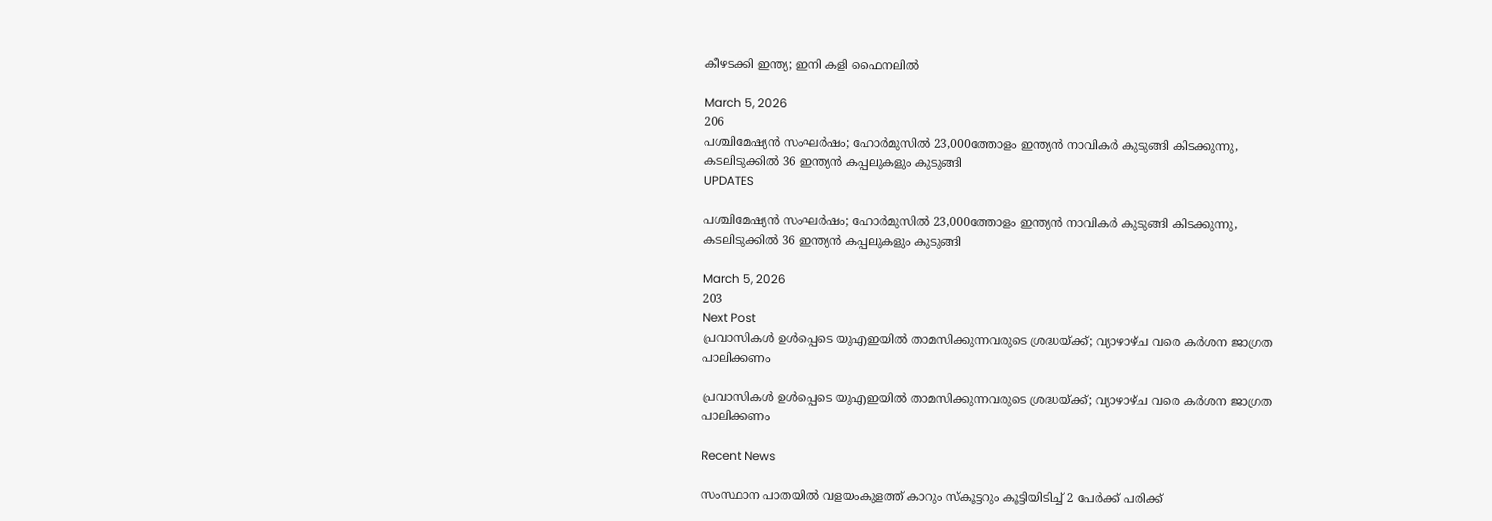കീഴടക്കി ഇന്ത്യ; ഇനി കളി ഫൈനലില്‍

March 5, 2026
206
പശ്ചിമേഷ്യൻ സംഘർഷം; ഹോർമുസിൽ 23,000ത്തോളം ഇന്ത്യൻ നാവികർ കുടുങ്ങി കിടക്കുന്നു, കടലിടുക്കിൽ 36 ഇന്ത്യൻ കപ്പലുകളും കുടുങ്ങി
UPDATES

പശ്ചിമേഷ്യൻ സംഘർഷം; ഹോർമുസിൽ 23,000ത്തോളം ഇന്ത്യൻ നാവികർ കുടുങ്ങി കിടക്കുന്നു, കടലിടുക്കിൽ 36 ഇന്ത്യൻ കപ്പലുകളും കുടുങ്ങി

March 5, 2026
203
Next Post
പ്രവാസികൾ ഉൾപ്പെടെ യുഎഇയിൽ താമസിക്കുന്നവരുടെ ശ്രദ്ധയ്‌ക്ക്; വ്യാഴാഴ്‌ച വരെ കർശന ജാഗ്രത പാലിക്കണം

പ്രവാസികൾ ഉൾപ്പെടെ യുഎഇയിൽ താമസിക്കുന്നവരുടെ ശ്രദ്ധയ്‌ക്ക്; വ്യാഴാഴ്‌ച വരെ കർശന ജാഗ്രത പാലിക്കണം

Recent News

സംസ്ഥാന പാതയില്‍ വളയംകുളത്ത് കാറും സ്കൂട്ടറും കൂട്ടിയിടിച്ച് 2 പേര്‍ക്ക് പരിക്ക്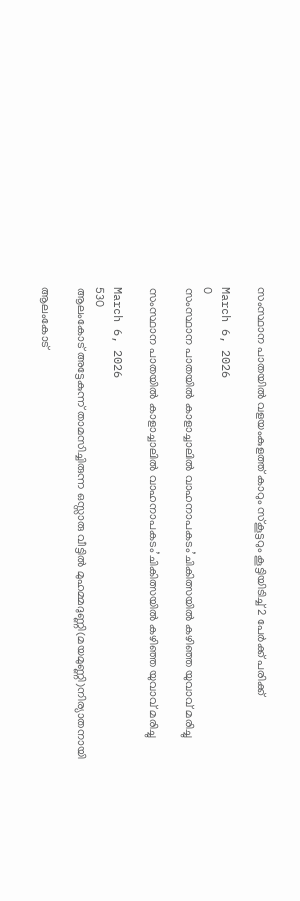സംസ്ഥാന പാതയില്‍ വളയംകുളത്ത് കാറും സ്കൂട്ടറും കൂട്ടിയിടിച്ച് 2 പേര്‍ക്ക് പരിക്ക്

March 6, 2026
0
സംസ്ഥാന പാതയില്‍ കാളാച്ചാലില്‍ വാഹനാപകടം’ചികിത്സയില്‍ കഴിഞ്ഞ യുവാവ് മരിച്ചു

സംസ്ഥാന പാതയില്‍ കാളാച്ചാലില്‍ വാഹനാപകടം’ചികിത്സയില്‍ കഴിഞ്ഞ യുവാവ് മരിച്ചു

March 6, 2026
530
ആലംകോട് അട്ടേകുന്ന് താമസിച്ചിരുന്ന ഒസ്സാരു വീട്ടിൽ മുഹമ്മദുണ്ണി(മയമുണ്ണി)നിര്യാതനായി

ആലംകോട്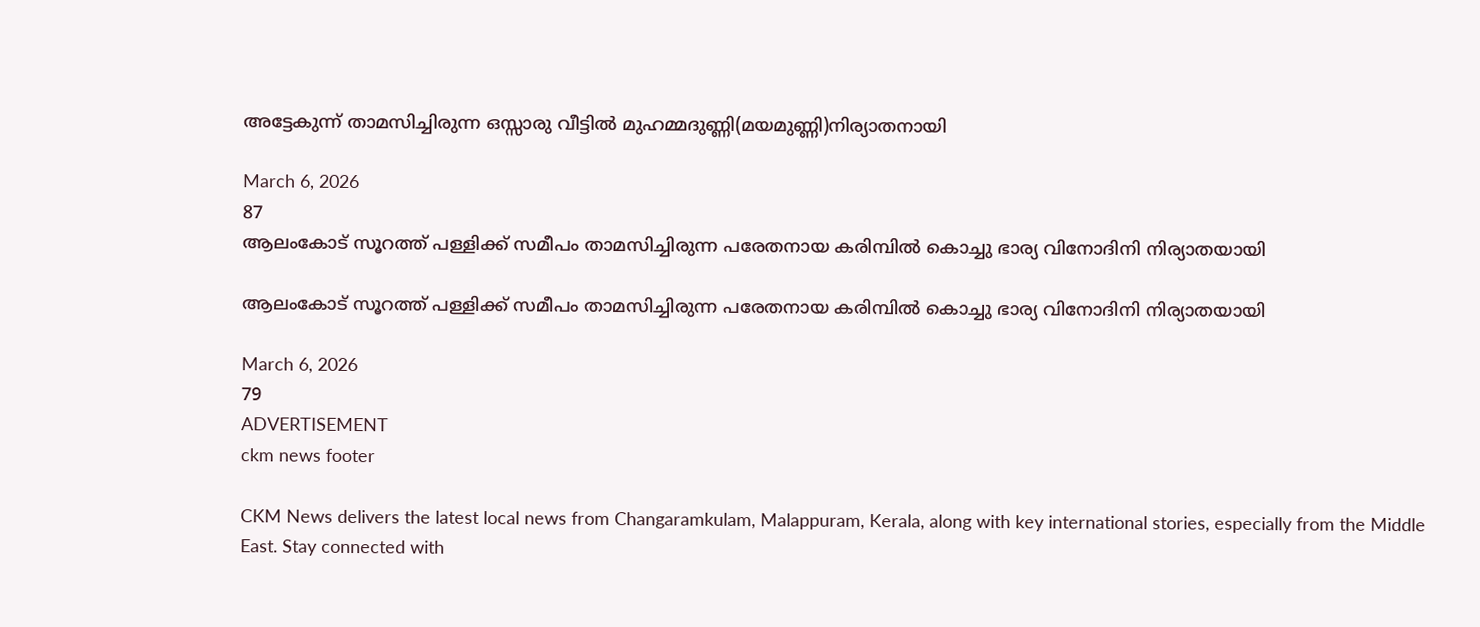അട്ടേകുന്ന് താമസിച്ചിരുന്ന ഒസ്സാരു വീട്ടിൽ മുഹമ്മദുണ്ണി(മയമുണ്ണി)നിര്യാതനായി

March 6, 2026
87
ആലംകോട് സൂറത്ത് പള്ളിക്ക് സമീപം താമസിച്ചിരുന്ന പരേതനായ കരിമ്പിൽ കൊച്ചു ഭാര്യ വിനോദിനി നിര്യാതയായി

ആലംകോട് സൂറത്ത് പള്ളിക്ക് സമീപം താമസിച്ചിരുന്ന പരേതനായ കരിമ്പിൽ കൊച്ചു ഭാര്യ വിനോദിനി നിര്യാതയായി

March 6, 2026
79
ADVERTISEMENT
ckm news footer

CKM News delivers the latest local news from Changaramkulam, Malappuram, Kerala, along with key international stories, especially from the Middle East. Stay connected with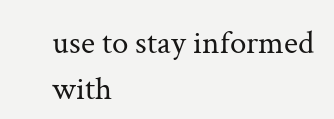use to stay informed with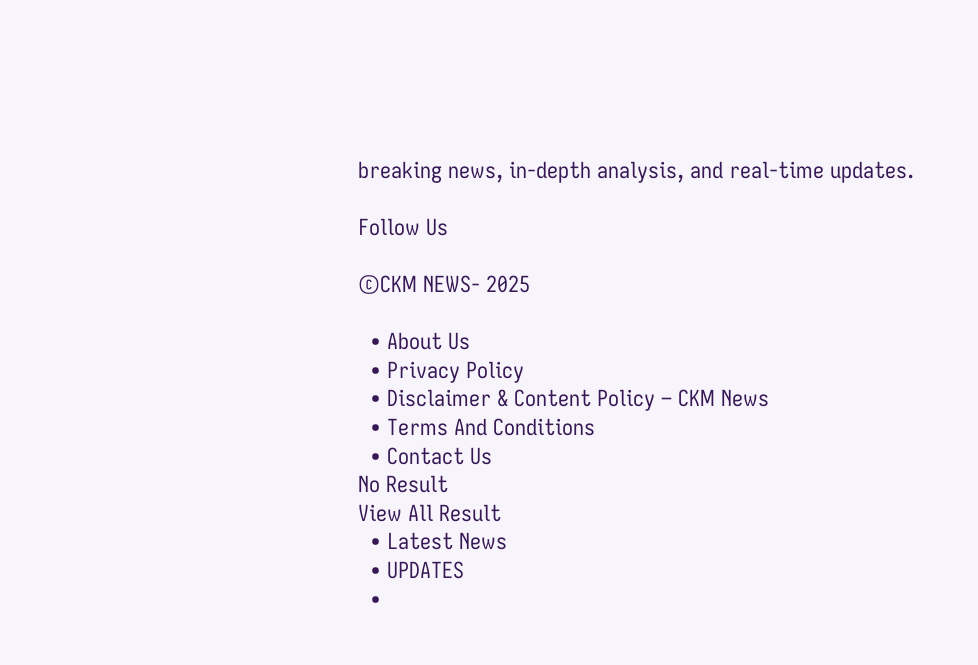breaking news, in-depth analysis, and real-time updates.

Follow Us

©CKM NEWS- 2025

  • About Us
  • Privacy Policy
  • Disclaimer & Content Policy – CKM News
  • Terms And Conditions
  • Contact Us
No Result
View All Result
  • Latest News
  • UPDATES
  •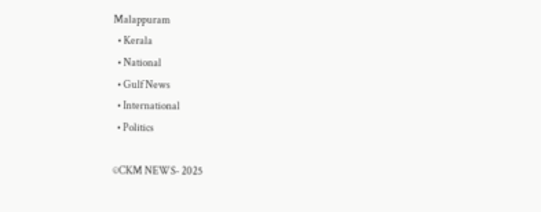Malappuram
  • Kerala
  • National
  • Gulf News
  • International
  • Politics

©CKM NEWS- 2025